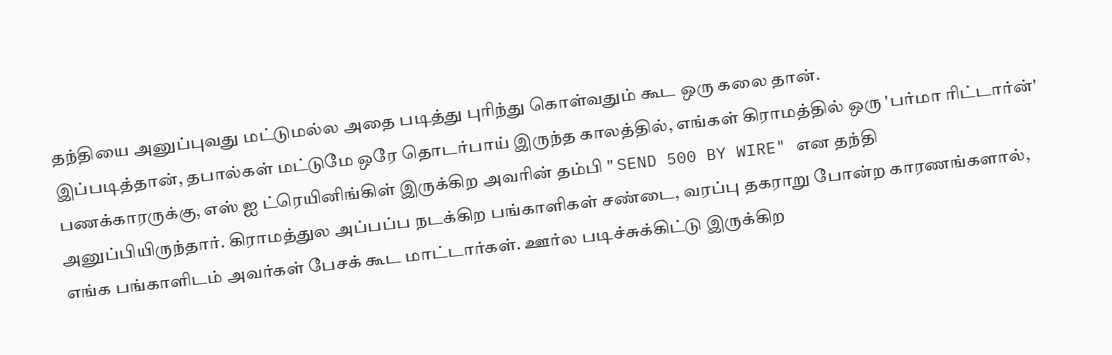தந்தியை அனுப்புவது மட்டுமல்ல அதை படித்து புரிந்து கொள்வதும் கூட ஒரு கலை தான்.
இப்படித்தான், தபால்கள் மட்டுமே ஒரே தொடர்பாய் இருந்த காலத்தில், எங்கள் கிராமத்தில் ஒரு 'பர்மா ரிட்டார்ன்' பணக்காரருக்கு, எஸ் ஐ ட்ரெயினிங்கிள் இருக்கிற அவரின் தம்பி " SEND 500 BY WIRE" என தந்தி அனுப்பியிருந்தார். கிராமத்துல அப்பப்ப நடக்கிற பங்காளிகள் சண்டை, வரப்பு தகராறு போன்ற காரணங்களால், எங்க பங்காளிடம் அவர்கள் பேசக் கூட மாட்டார்கள். ஊர்ல படிச்சுக்கிட்டு இருக்கிற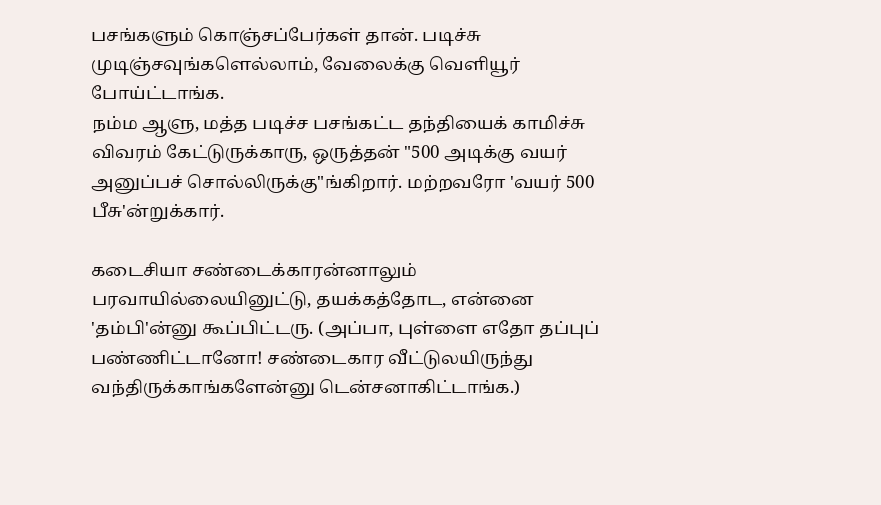பசங்களும் கொஞ்சப்பேர்கள் தான். படிச்சு முடிஞ்சவுங்களெல்லாம், வேலைக்கு வெளியூர் போய்ட்டாங்க.
நம்ம ஆளு, மத்த படிச்ச பசங்கட்ட தந்தியைக் காமிச்சு விவரம் கேட்டுருக்காரு, ஒருத்தன் "500 அடிக்கு வயர் அனுப்பச் சொல்லிருக்கு"ங்கிறார். மற்றவரோ 'வயர் 500 பீசு'ன்றுக்கார்.

கடைசியா சண்டைக்காரன்னாலும் பரவாயில்லையினுட்டு, தயக்கத்தோட, என்னை 'தம்பி'ன்னு கூப்பிட்டரு. (அப்பா, புள்ளை எதோ தப்புப் பண்ணிட்டானோ! சண்டைகார வீட்டுலயிருந்து வந்திருக்காங்களேன்னு டென்சனாகிட்டாங்க.)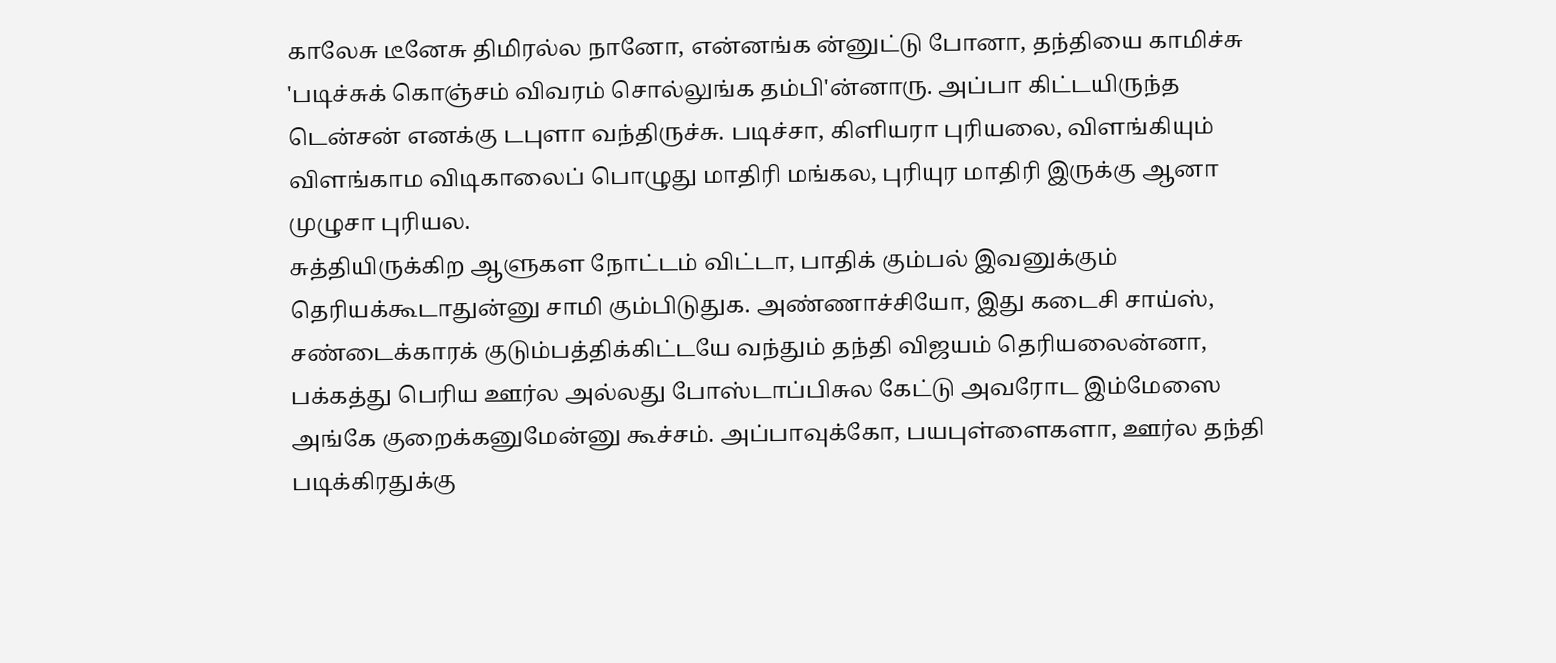காலேசு டீனேசு திமிரல்ல நானோ, என்னங்க ன்னுட்டு போனா, தந்தியை காமிச்சு 'படிச்சுக் கொஞ்சம் விவரம் சொல்லுங்க தம்பி'ன்னாரு. அப்பா கிட்டயிருந்த டென்சன் எனக்கு டபுளா வந்திருச்சு. படிச்சா, கிளியரா புரியலை, விளங்கியும் விளங்காம விடிகாலைப் பொழுது மாதிரி மங்கல, புரியுர மாதிரி இருக்கு ஆனா முழுசா புரியல.
சுத்தியிருக்கிற ஆளுகள நோட்டம் விட்டா, பாதிக் கும்பல் இவனுக்கும் தெரியக்கூடாதுன்னு சாமி கும்பிடுதுக. அண்ணாச்சியோ, இது கடைசி சாய்ஸ், சண்டைக்காரக் குடும்பத்திக்கிட்டயே வந்தும் தந்தி விஜயம் தெரியலைன்னா, பக்கத்து பெரிய ஊர்ல அல்லது போஸ்டாப்பிசுல கேட்டு அவரோட இம்மேஸை அங்கே குறைக்கனுமேன்னு கூச்சம். அப்பாவுக்கோ, பயபுள்ளைகளா, ஊர்ல தந்தி படிக்கிரதுக்கு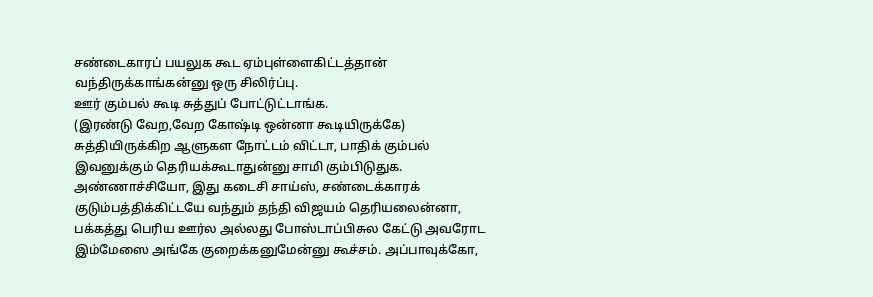சண்டைகாரப் பயலுக கூட ஏம்புள்ளைகிட்டத்தான் வந்திருக்காங்கன்னு ஒரு சிலிர்ப்பு.
ஊர் கும்பல் கூடி சுத்துப் போட்டுட்டாங்க.
(இரண்டு வேற,வேற கோஷ்டி ஒன்னா கூடியிருக்கே)
சுத்தியிருக்கிற ஆளுகள நோட்டம் விட்டா, பாதிக் கும்பல் இவனுக்கும் தெரியக்கூடாதுன்னு சாமி கும்பிடுதுக. அண்ணாச்சியோ, இது கடைசி சாய்ஸ், சண்டைக்காரக் குடும்பத்திக்கிட்டயே வந்தும் தந்தி விஜயம் தெரியலைன்னா, பக்கத்து பெரிய ஊர்ல அல்லது போஸ்டாப்பிசுல கேட்டு அவரோட இம்மேஸை அங்கே குறைக்கனுமேன்னு கூச்சம். அப்பாவுக்கோ,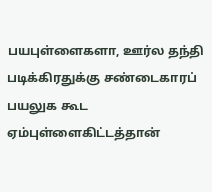பயபுள்ளைகளா, ஊர்ல தந்தி படிக்கிரதுக்கு சண்டைகாரப் பயலுக கூட ஏம்புள்ளைகிட்டத்தான்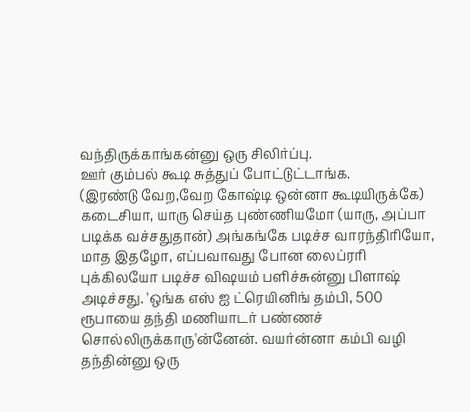வந்திருக்காங்கன்னு ஒரு சிலிர்ப்பு.
ஊர் கும்பல் கூடி சுத்துப் போட்டுட்டாங்க.
(இரண்டு வேற,வேற கோஷ்டி ஒன்னா கூடியிருக்கே)
கடைசியா, யாரு செய்த புண்ணியமோ (யாரு, அப்பா படிக்க வச்சதுதான்) அங்கங்கே படிச்ச வாரந்திரியோ, மாத இதழோ, எப்பவாவது போன லைப்ரரி புக்கிலயோ படிச்ச விஷயம் பளிச்சுன்னு பிளாஷ் அடிச்சது. 'ஒங்க எஸ் ஐ ட்ரெயினிங் தம்பி, 500 ரூபாயை தந்தி மணியாடர் பண்ணச் சொல்லிருக்காரு'ன்னேன். வயர்ன்னா கம்பி வழி தந்தின்னு ஒரு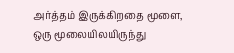அர்த்தம் இருக்கிறதை மூளை, ஒரு மூலையிலயிருந்து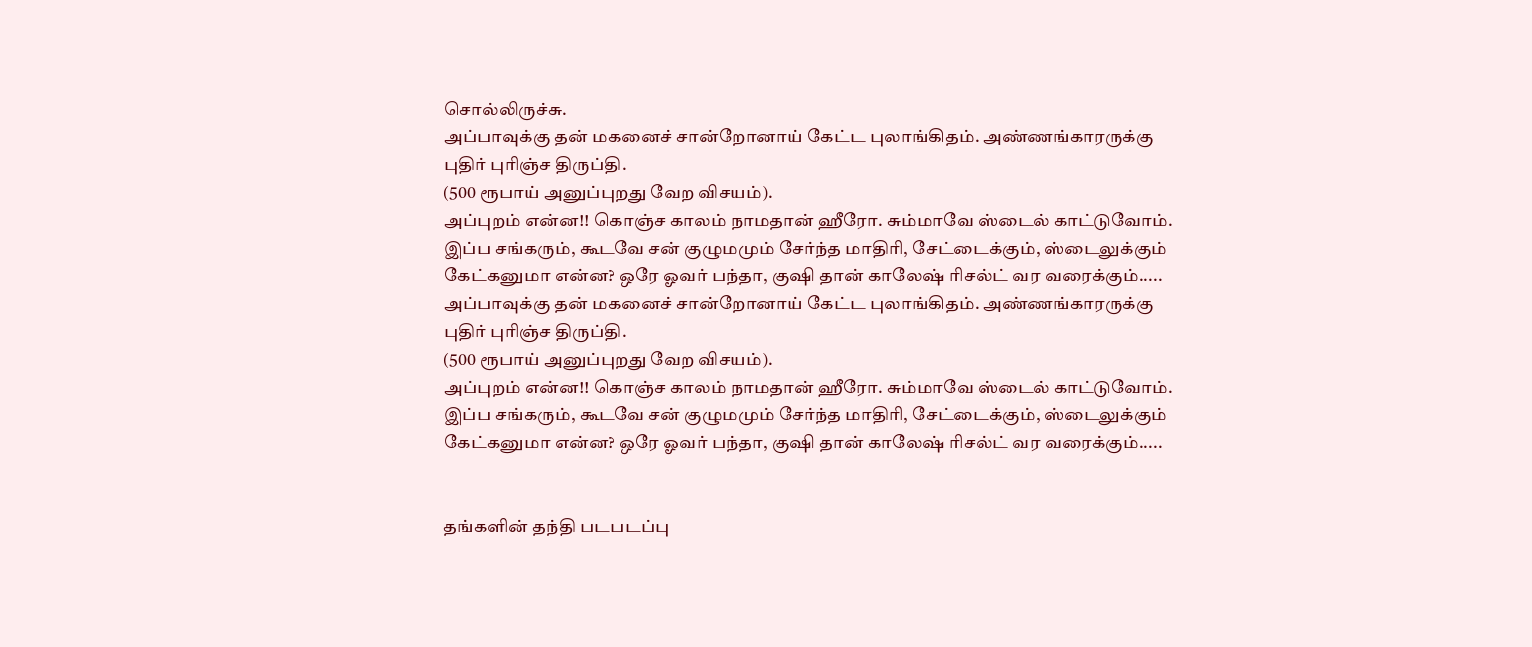சொல்லிருச்சு.
அப்பாவுக்கு தன் மகனைச் சான்றோனாய் கேட்ட புலாங்கிதம். அண்ணங்காரருக்கு புதிர் புரிஞ்ச திருப்தி.
(500 ரூபாய் அனுப்புறது வேற விசயம்).
அப்புறம் என்ன!! கொஞ்ச காலம் நாமதான் ஹீரோ. சும்மாவே ஸ்டைல் காட்டுவோம். இப்ப சங்கரும், கூடவே சன் குழுமமும் சேர்ந்த மாதிரி, சேட்டைக்கும், ஸ்டைலுக்கும் கேட்கனுமா என்ன? ஒரே ஓவர் பந்தா, குஷி தான் காலேஷ் ரிசல்ட் வர வரைக்கும்.....
அப்பாவுக்கு தன் மகனைச் சான்றோனாய் கேட்ட புலாங்கிதம். அண்ணங்காரருக்கு புதிர் புரிஞ்ச திருப்தி.
(500 ரூபாய் அனுப்புறது வேற விசயம்).
அப்புறம் என்ன!! கொஞ்ச காலம் நாமதான் ஹீரோ. சும்மாவே ஸ்டைல் காட்டுவோம். இப்ப சங்கரும், கூடவே சன் குழுமமும் சேர்ந்த மாதிரி, சேட்டைக்கும், ஸ்டைலுக்கும் கேட்கனுமா என்ன? ஒரே ஓவர் பந்தா, குஷி தான் காலேஷ் ரிசல்ட் வர வரைக்கும்.....


தங்களின் தந்தி படபடப்பு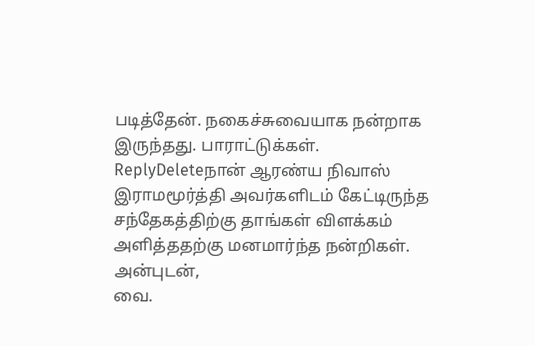படித்தேன். நகைச்சுவையாக நன்றாக இருந்தது. பாராட்டுக்கள்.
ReplyDeleteநான் ஆரண்ய நிவாஸ் இராமமூர்த்தி அவர்களிடம் கேட்டிருந்த சந்தேகத்திற்கு தாங்கள் விளக்கம் அளித்ததற்கு மனமார்ந்த நன்றிகள்.
அன்புடன்,
வை.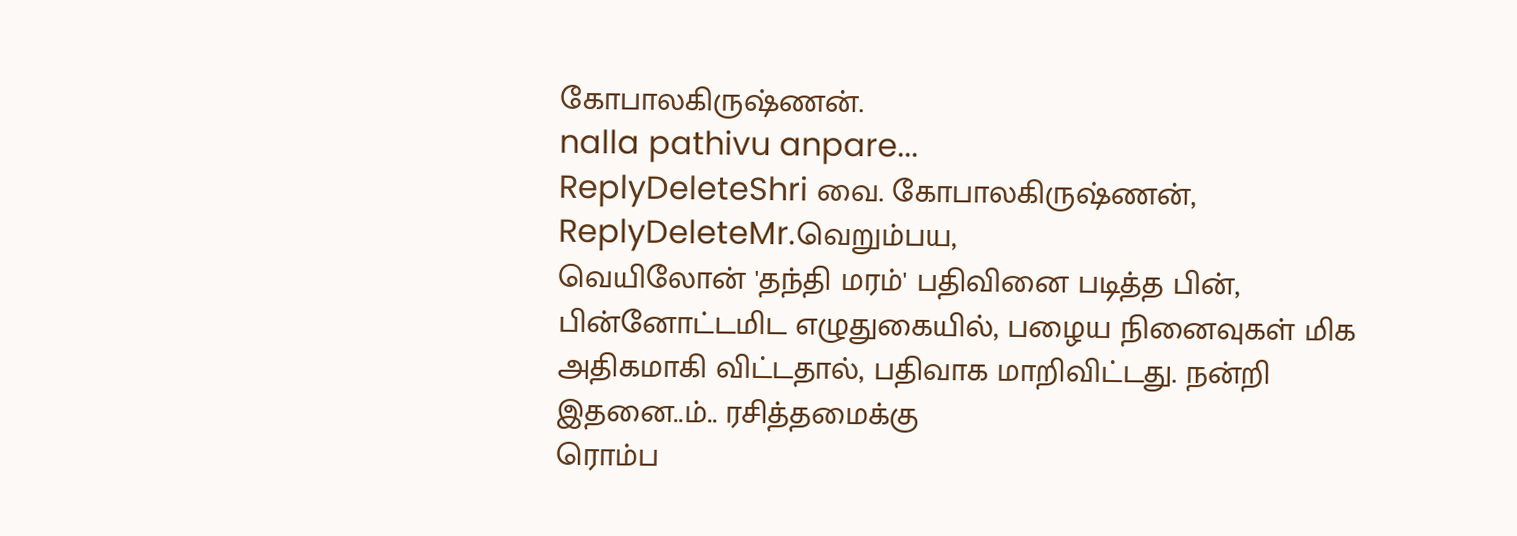கோபாலகிருஷ்ணன்.
nalla pathivu anpare...
ReplyDeleteShri வை. கோபாலகிருஷ்ணன்,
ReplyDeleteMr.வெறும்பய,
வெயிலோன் 'தந்தி மரம்' பதிவினை படித்த பின், பின்னோட்டமிட எழுதுகையில், பழைய நினைவுகள் மிக அதிகமாகி விட்டதால், பதிவாக மாறிவிட்டது. நன்றி இதனை..ம்.. ரசித்தமைக்கு
ரொம்ப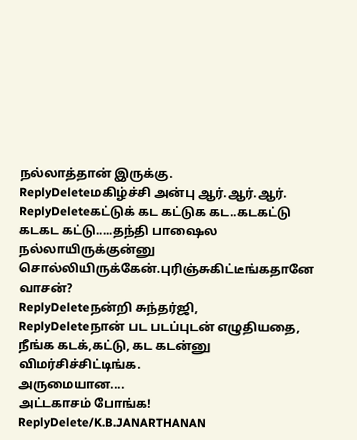நல்லாத்தான் இருக்கு.
ReplyDeleteமகிழ்ச்சி அன்பு ஆர்.ஆர்.ஆர்.
ReplyDeleteகட்டுக் கட கட்டுக கட..கடகட்டு கடகட கட்டு.....தந்தி பாஷைல நல்லாயிருக்குன்னு சொல்லியிருக்கேன்.புரிஞ்சுகிட்டீங்கதானே வாசன்?
ReplyDeleteநன்றி சுந்தர்ஜி,
ReplyDeleteநான் பட படப்புடன் எழுதியதை, நீங்க கடக்,கட்டு, கட கடன்னு விமர்சிச்சிட்டிங்க.
அருமையான....
அட்டகாசம் போங்க!
ReplyDelete/K.B.JANARTHANAN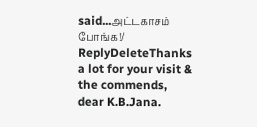said...அட்டகாசம் போங்க!/
ReplyDeleteThanks a lot for your visit & the commends, dear K.B.Jana.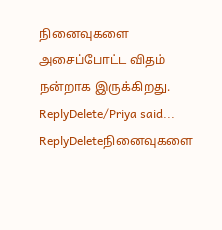நினைவுகளை அசைப்போட்ட விதம் நன்றாக இருக்கிறது.
ReplyDelete/Priya said...
ReplyDeleteநினைவுகளை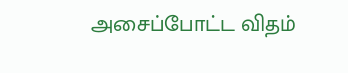அசைப்போட்ட விதம்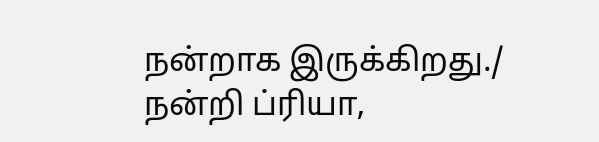நன்றாக இருக்கிறது./
நன்றி ப்ரியா,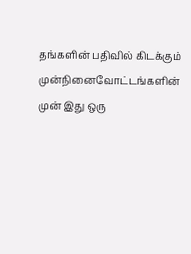தங்களின் பதிவில் கிடக்கும் முன்நினைவோட்டங்களின் முன் இது ஒரு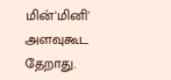மின்'மினி' அளவுகூட தேறாது.